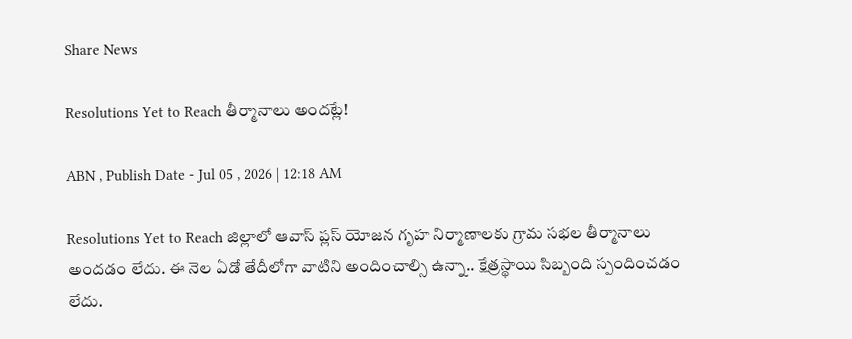Share News

Resolutions Yet to Reach తీర్మానాలు అందట్లే!

ABN , Publish Date - Jul 05 , 2026 | 12:18 AM

Resolutions Yet to Reach జిల్లాలో ఆవాస్‌ ప్లస్‌ యోజన గృహ నిర్మాణాలకు గ్రామ సభల తీర్మానాలు అందడం లేదు. ఈ నెల ఏడో తేదీలోగా వాటిని అందించాల్సి ఉన్నా.. క్షేత్రస్థాయి సిబ్బంది స్పందించడం లేదు.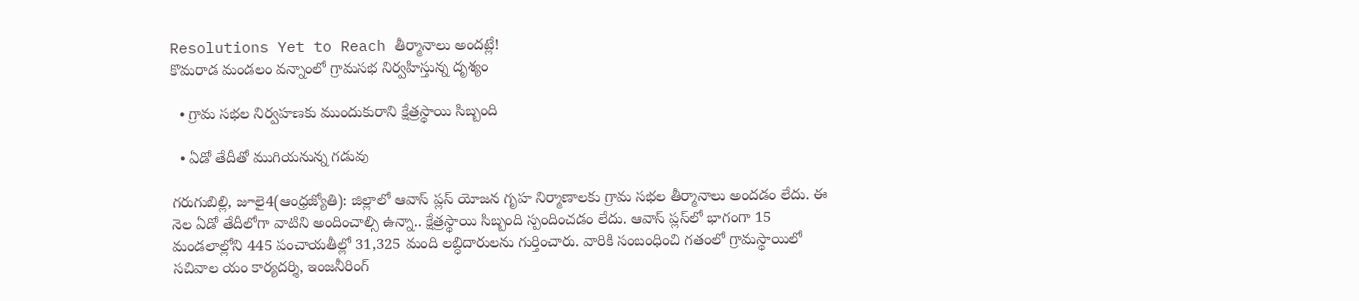Resolutions Yet to Reach తీర్మానాలు అందట్లే!
కొమరాడ మండలం వన్నాంలో గ్రామసభ నిర్వహిస్తున్న దృశ్యం

  • గ్రామ సభల నిర్వహణకు ముందుకురాని క్షేత్రస్థాయి సిబ్బంది

  • ఏడో తేదీతో ముగియనున్న గడువు

గరుగుబిల్లి, జూలై4(ఆంధ్రజ్యోతి): జిల్లాలో ఆవాస్‌ ప్లస్‌ యోజన గృహ నిర్మాణాలకు గ్రామ సభల తీర్మానాలు అందడం లేదు. ఈ నెల ఏడో తేదీలోగా వాటిని అందించాల్సి ఉన్నా.. క్షేత్రస్థాయి సిబ్బంది స్పందించడం లేదు. ఆవాస్‌ ప్లస్‌లో భాగంగా 15 మండలాల్లోని 445 పంచాయతీల్లో 31,325 మంది లబ్ధిదారులను గుర్తించారు. వారికి సంబంధించి గతంలో గ్రామస్థాయిలో సచివాల యం కార్యదర్శి, ఇంజనీరింగ్‌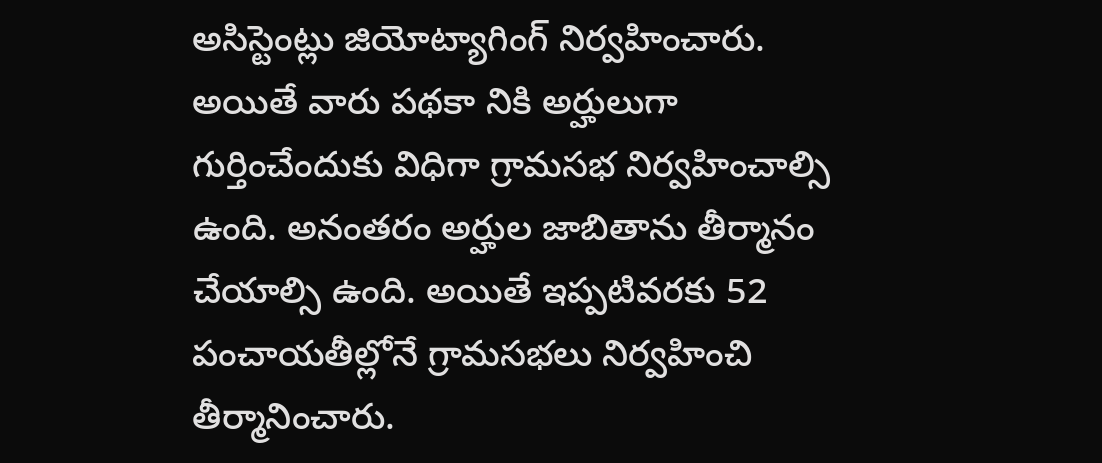అసిస్టెంట్లు జియోట్యాగింగ్‌ నిర్వహించారు. అయితే వారు పథకా నికి అర్హులుగా గుర్తించేందుకు విధిగా గ్రామసభ నిర్వహించాల్సి ఉంది. అనంతరం అర్హుల జాబితాను తీర్మానం చేయాల్సి ఉంది. అయితే ఇప్పటివరకు 52 పంచాయతీల్లోనే గ్రామసభలు నిర్వహించి తీర్మానించారు.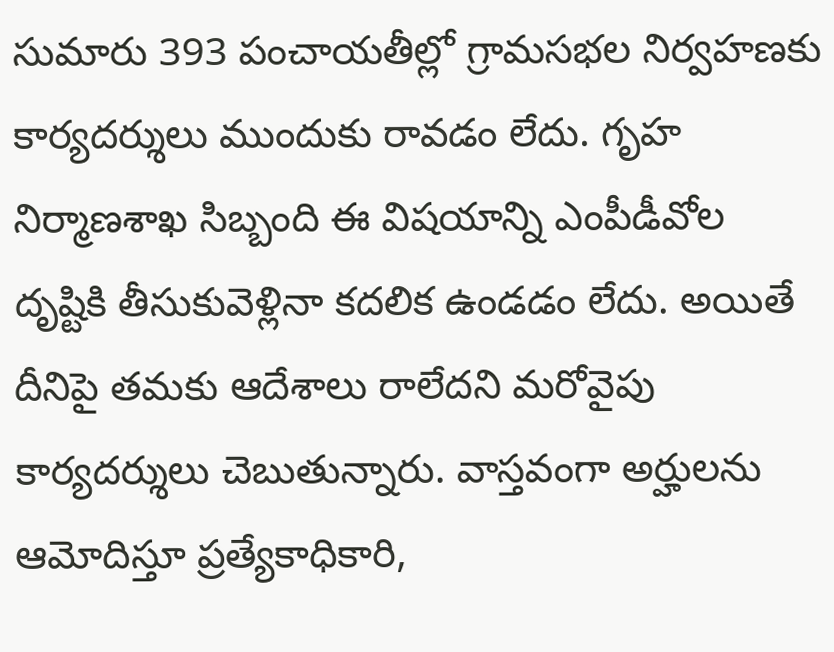సుమారు 393 పంచాయతీల్లో గ్రామసభల నిర్వహణకు కార్యదర్శులు ముందుకు రావడం లేదు. గృహ నిర్మాణశాఖ సిబ్బంది ఈ విషయాన్ని ఎంపీడీవోల దృష్టికి తీసుకువెళ్లినా కదలిక ఉండడం లేదు. అయితే దీనిపై తమకు ఆదేశాలు రాలేదని మరోవైపు కార్యదర్శులు చెబుతున్నారు. వాస్తవంగా అర్హులను ఆమోదిస్తూ ప్రత్యేకాధికారి,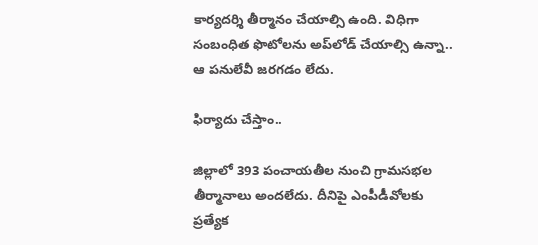కార్యదర్శి తీర్మానం చేయాల్సి ఉంది. విధిగా సంబంధిత ఫొటోలను అప్‌లోడ్‌ చేయాల్సి ఉన్నా.. ఆ పనులేవీ జరగడం లేదు.

ఫిర్యాదు చేస్తాం..

జిల్లాలో 393 పంచాయతీల నుంచి గ్రామసభల తీర్మానాలు అందలేదు. దీనిపై ఎంపీడీవోలకు ప్రత్యేక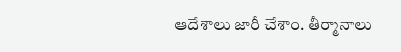ఆదేశాలు జారీ చేశాం. తీర్మానాలు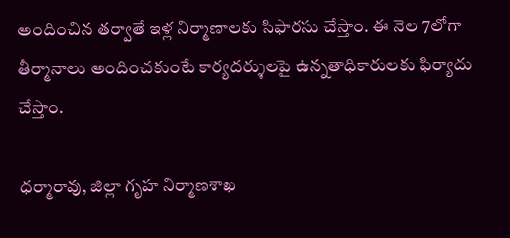అందించిన తర్వాతే ఇళ్ల నిర్మాణాలకు సిఫారసు చేస్తాం. ఈ నెల 7లోగా తీర్మానాలు అందించకుంటే కార్యదర్శులపై ఉన్నతాధికారులకు ఫిర్యాదు చేస్తాం.

ధర్మారావు, జిల్లా గృహ నిర్మాణశాఖ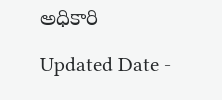అధికారి

Updated Date -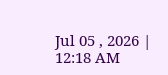Jul 05 , 2026 | 12:18 AM